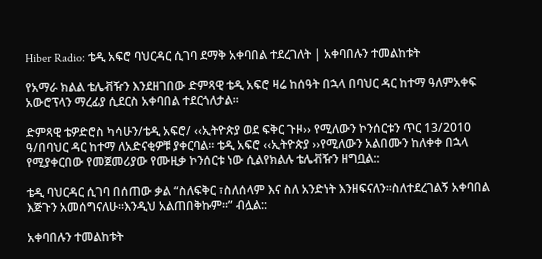Hiber Radio: ቴዲ አፍሮ ባህርዳር ሲገባ ደማቅ አቀባበል ተደረገለት | አቀባበሉን ተመልከቱት

የአማራ ክልል ቴሌቭዥን እንደዘገበው ድምጻዊ ቴዲ አፍሮ ዛሬ ከሰዓት በኋላ በባህር ዳር ከተማ ዓለምአቀፍ አውሮፕላን ማረፊያ ሲደርስ አቀባበል ተደርጎለታል፡፡

ድምጻዊ ቴዎድሮስ ካሳሁን/ቴዲ አፍሮ/ ‹‹ኢትዮጵያ ወደ ፍቅር ጉዞ›› የሚለውን ኮንሰርቱን ጥር 13/2010 ዓ/በባህር ዳር ከተማ ለአድናቂዎቹ ያቀርባል፡፡ ቴዲ አፍሮ ‹‹ኢትዮጵያ ››የሚለውን አልበሙን ከለቀቀ በኋላ የሚያቀርበው የመጀመሪያው የሙዚቃ ኮንሰርቱ ነው ሲልየክልሉ ቴሌቭዥን ዘግቧል::

ቴዲ ባህርዳር ሲገባ በሰጠው ቃል “ስለፍቅር ፣ስለሰላም እና ስለ አንድነት እንዘፍናለን፡፡ስለተደረገልኝ አቀባበል እጅጉን አመሰግናለሁ፡፡እንዲህ አልጠበቅኩም፡፡” ብሏል::

አቀባበሉን ተመልከቱት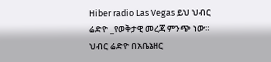Hiber radio Las Vegas ይህ ህብር ሬድዮ _የወቅታዊ መረጃ ምንጭ ነው። ህብር ሬድዮ በአቤኔዘር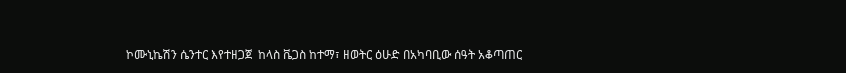ኮሙኒኬሽን ሴንተር እየተዘጋጀ  ከላስ ቬጋስ ከተማ፣ ዘወትር ዕሁድ በአካባቢው ሰዓት አቆጣጠር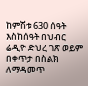ከምሽቱ 630 ሰዓት እስከሰዓት በህብር ሬዲዮ ድህረ ገጽ ወይም በቀጥታ በስልክ ለማዳመጥ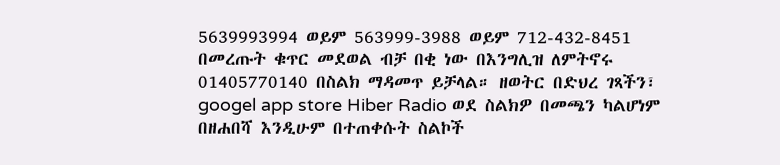5639993994 ወይም 563999-3988 ወይም 712-432-8451 በመረጡት ቁጥር መደወል ብቻ በቂ ነው በእንግሊዝ ለምትኖሩ 01405770140 በስልክ ማዳመጥ ይቻላል። ዘወትር በድህረ ገጻችን፣ googel app store Hiber Radio ወደ ስልክዎ በመጫን ካልሆነም በዘሐበሻ እንዲሁም በተጠቀሱት ስልኮች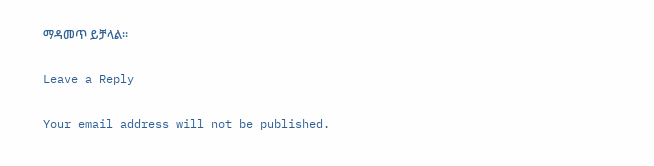ማዳመጥ ይቻላል።

Leave a Reply

Your email address will not be published.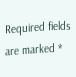Required fields are marked *